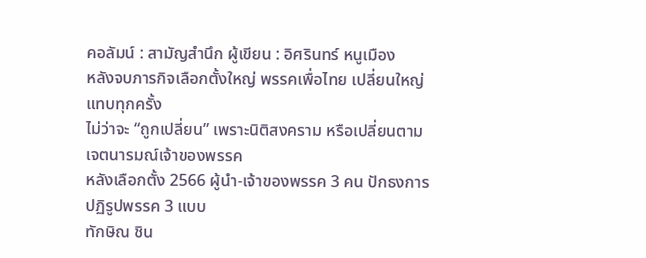คอลัมน์ : สามัญสำนึก ผู้เขียน : อิศรินทร์ หนูเมือง
หลังจบภารกิจเลือกตั้งใหญ่ พรรคเพื่อไทย เปลี่ยนใหญ่แทบทุกครั้ง
ไม่ว่าจะ “ถูกเปลี่ยน” เพราะนิติสงคราม หรือเปลี่ยนตามเจตนารมณ์เจ้าของพรรค
หลังเลือกตั้ง 2566 ผู้นำ-เจ้าของพรรค 3 คน ปักธงการปฏิรูปพรรค 3 แบบ
ทักษิณ ชิน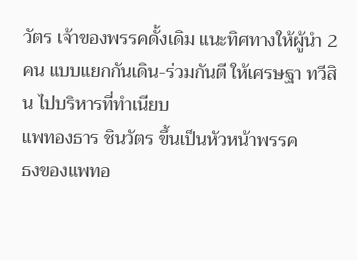วัตร เจ้าของพรรคดั้งเดิม แนะทิศทางให้ผู้นำ 2 คน แบบแยกกันเดิน-ร่วมกันตี ให้เศรษฐา ทวีสิน ไปบริหารที่ทำเนียบ
แพทองธาร ชินวัตร ขึ้นเป็นหัวหน้าพรรค
ธงของแพทอ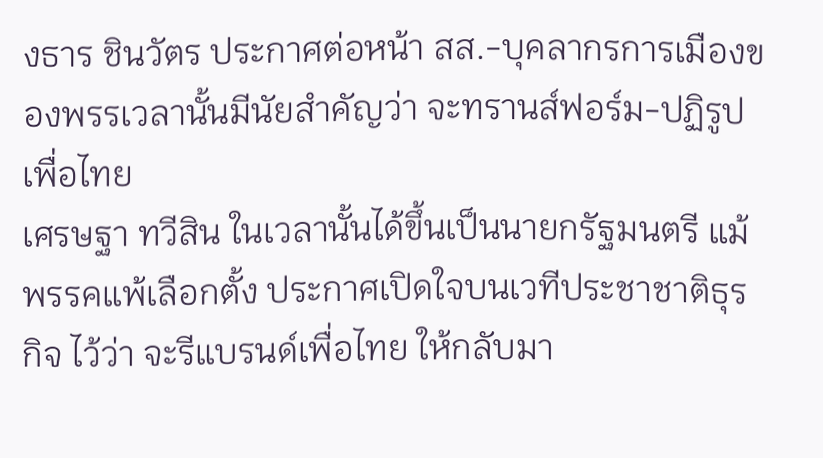งธาร ชินวัตร ประกาศต่อหน้า สส.-บุคลากรการเมืองของพรรเวลานั้นมีนัยสำคัญว่า จะทรานส์ฟอร์ม-ปฏิรูปเพื่อไทย
เศรษฐา ทวีสิน ในเวลานั้นได้ขึ้นเป็นนายกรัฐมนตรี แม้พรรคแพ้เลือกตั้ง ประกาศเปิดใจบนเวทีประชาชาติธุรกิจ ไว้ว่า จะรีแบรนด์เพื่อไทย ให้กลับมา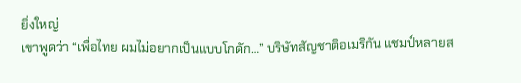ยิ่งใหญ่
เขาพูดว่า “เพื่อไทย ผมไม่อยากเป็นแบบโกดัก…” บริษัทสัญชาติอเมริกัน แชมป์หลายส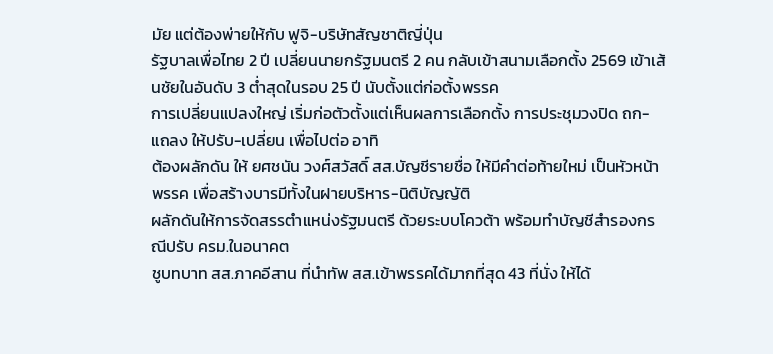มัย แต่ต้องพ่ายให้กับ ฟูจิ-บริษัทสัญชาติญี่ปุ่น
รัฐบาลเพื่อไทย 2 ปี เปลี่ยนนายกรัฐมนตรี 2 คน กลับเข้าสนามเลือกตั้ง 2569 เข้าเส้นชัยในอันดับ 3 ต่ำสุดในรอบ 25 ปี นับตั้งแต่ก่อตั้งพรรค
การเปลี่ยนแปลงใหญ่ เริ่มก่อตัวตั้งแต่เห็นผลการเลือกตั้ง การประชุมวงปิด ถก-แถลง ให้ปรับ-เปลี่ยน เพื่อไปต่อ อาทิ
ต้องผลักดัน ให้ ยศชนัน วงศ์สวัสดิ์ สส.บัญชีรายชื่อ ให้มีคำต่อท้ายใหม่ เป็นหัวหน้าพรรค เพื่อสร้างบารมีทั้งในฝายบริหาร-นิติบัญญัติ
ผลักดันให้การจัดสรรตำแหน่งรัฐมนตรี ด้วยระบบโควต้า พร้อมทำบัญชีสำรองกรณีปรับ ครม.ในอนาคต
ชูบทบาท สส.ภาคอีสาน ที่นำทัพ สส.เข้าพรรคได้มากที่สุด 43 ที่นั่ง ให้ได้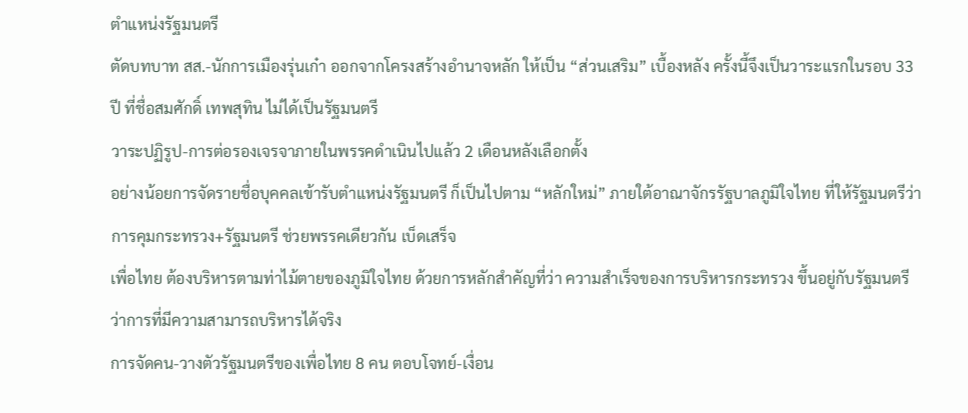ตำแหน่งรัฐมนตรี
ตัดบทบาท สส.-นักการเมืองรุ่นเก๋า ออกจากโครงสร้างอำนาจหลัก ให้เป็น “ส่วนเสริม” เบื้องหลัง ครั้งนี้จึงเป็นวาระแรกในรอบ 33 ปี ที่ชื่อสมศักดิ์ เทพสุทิน ไม่ได้เป็นรัฐมนตรี
วาระปฏิรูป-การต่อรองเจรจาภายในพรรคดำเนินไปแล้ว 2 เดือนหลังเลือกตั้ง
อย่างน้อยการจัดรายชื่อบุคคลเข้ารับตำแหน่งรัฐมนตรี ก็เป็นไปตาม “หลักใหม่” ภายใต้อาณาจักรรัฐบาลภูมิใจไทย ที่ให้รัฐมนตรีว่าการคุมกระทรวง+รัฐมนตรี ช่วยพรรคเดียวกัน เบ็ดเสร็จ
เพื่อไทย ต้องบริหารตามท่าไม้ตายของภูมิใจไทย ด้วยการหลักสำคัญที่ว่า ความสำเร็จของการบริหารกระทรวง ขึ้นอยู่กับรัฐมนตรีว่าการที่มีความสามารถบริหารได้จริง
การจัดคน-วางตัวรัฐมนตรีของเพื่อไทย 8 คน ตอบโจทย์-เงื่อน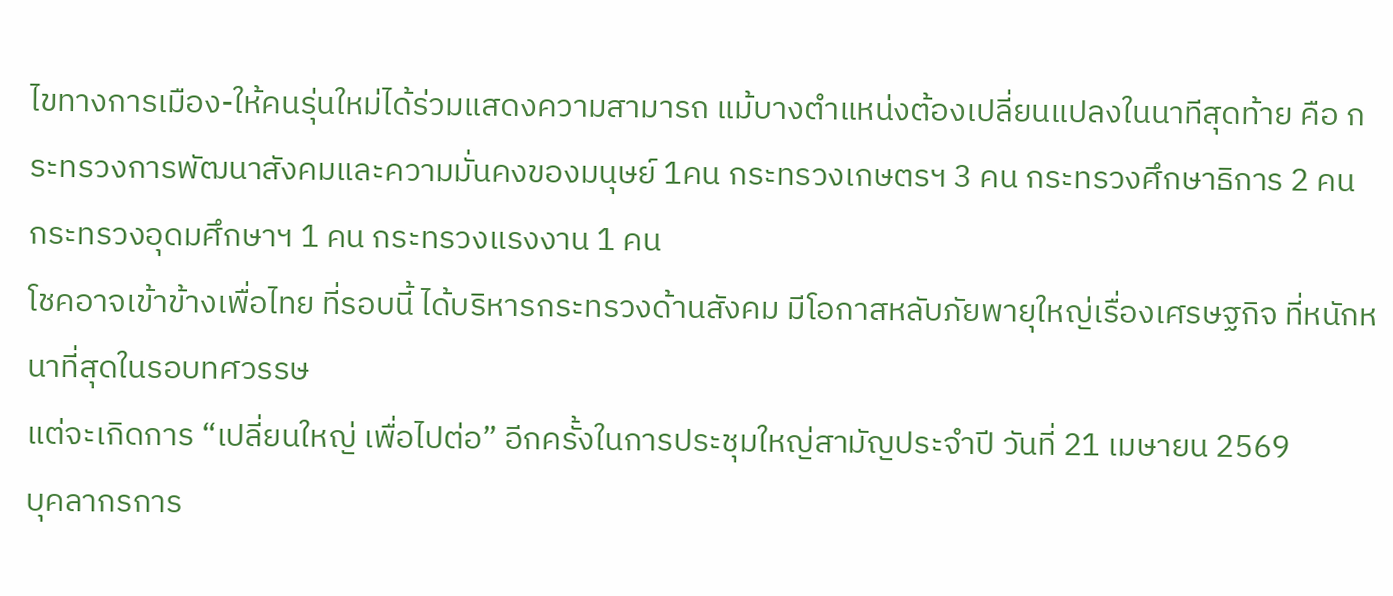ไขทางการเมือง-ให้คนรุ่นใหม่ได้ร่วมแสดงความสามารถ แม้บางตำแหน่งต้องเปลี่ยนแปลงในนาทีสุดท้าย คือ กระทรวงการพัฒนาสังคมและความมั่นคงของมนุษย์ 1คน กระทรวงเกษตรฯ 3 คน กระทรวงศึกษาธิการ 2 คน กระทรวงอุดมศึกษาฯ 1 คน กระทรวงแรงงาน 1 คน
โชคอาจเข้าข้างเพื่อไทย ที่รอบนี้ ได้บริหารกระทรวงด้านสังคม มีโอกาสหลับภัยพายุใหญ่เรื่องเศรษฐกิจ ที่หนักหนาที่สุดในรอบทศวรรษ
แต่จะเกิดการ “เปลี่ยนใหญ่ เพื่อไปต่อ” อีกครั้งในการประชุมใหญ่สามัญประจำปี วันที่ 21 เมษายน 2569
บุคลากรการ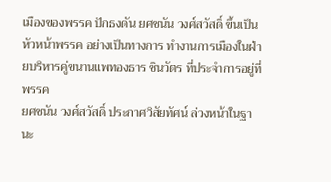เมืองของพรรค ปักธงดัน ยศชนัน วงศ์สวัสดิ์ ขึ้นเป็นหัวหน้าพรรค อย่างเป็นทางการ ทำงานการเมืองในฝ่ายบริหารคู่ขนานแพทองธาร ชินวัตร ที่ประจำการอยู่ที่พรรค
ยศชนัน วงศ์สวัสดิ์ ประกาศวิสัยทัศน์ ล่วงหน้าในฐานะ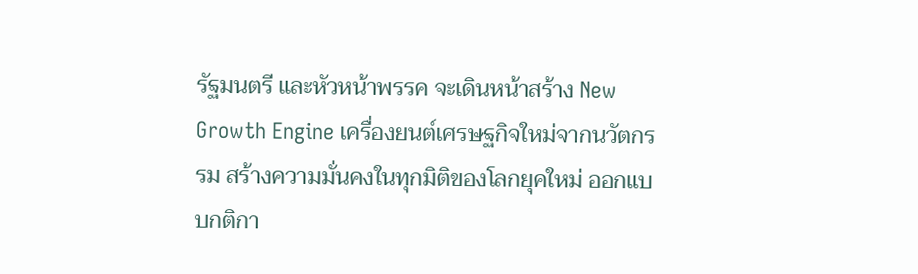รัฐมนตรี และหัวหน้าพรรค จะเดินหน้าสร้าง New Growth Engine เครื่องยนต์เศรษฐกิจใหม่จากนวัตกรรม สร้างความมั่นคงในทุกมิติของโลกยุคใหม่ ออกแบบกติกา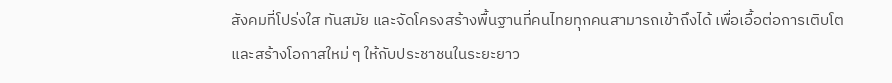สังคมที่โปร่งใส ทันสมัย และจัดโครงสร้างพื้นฐานที่คนไทยทุกคนสามารถเข้าถึงได้ เพื่อเอื้อต่อการเติบโตและสร้างโอกาสใหม่ ๆ ให้กับประชาชนในระยะยาว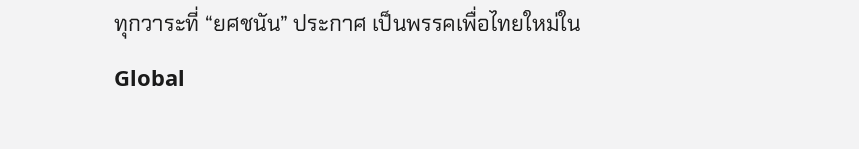ทุกวาระที่ “ยศชนัน” ประกาศ เป็นพรรคเพื่อไทยใหม่ใน Global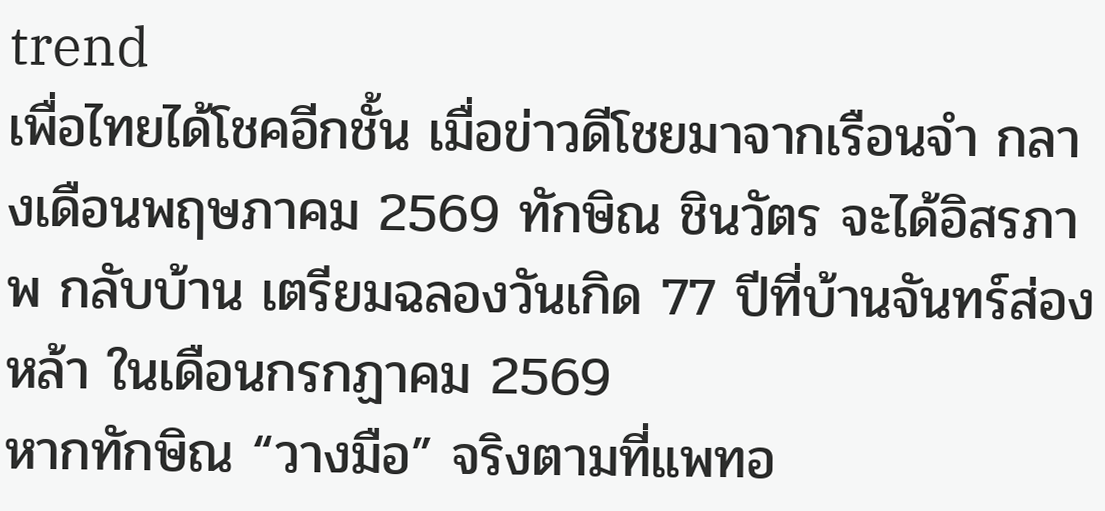trend
เพื่อไทยได้โชคอีกชั้น เมื่อข่าวดีโชยมาจากเรือนจำ กลางเดือนพฤษภาคม 2569 ทักษิณ ชินวัตร จะได้อิสรภาพ กลับบ้าน เตรียมฉลองวันเกิด 77 ปีที่บ้านจันทร์ส่องหล้า ในเดือนกรกฏาคม 2569
หากทักษิณ “วางมือ” จริงตามที่แพทอ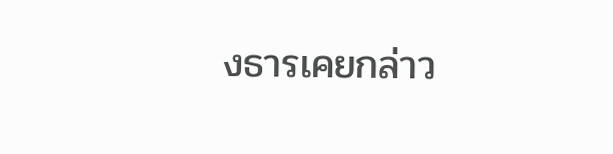งธารเคยกล่าว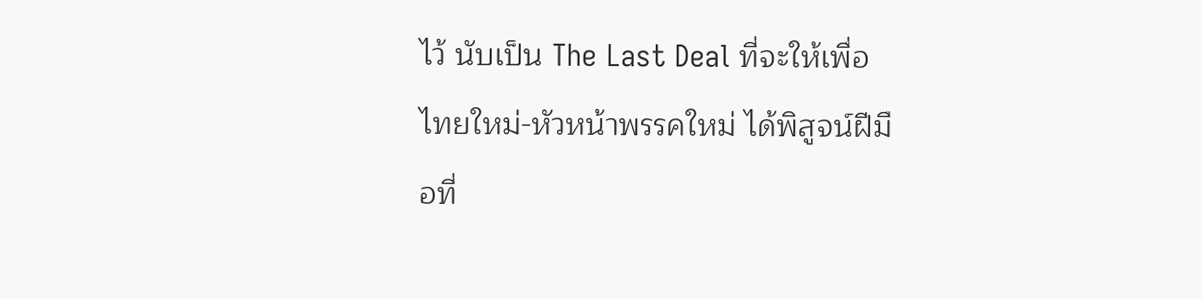ไว้ นับเป็น The Last Deal ที่จะให้เพื่อไทยใหม่-หัวหน้าพรรคใหม่ ได้พิสูจน์ฝีมือที่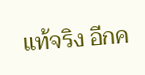แท้จริง อีกค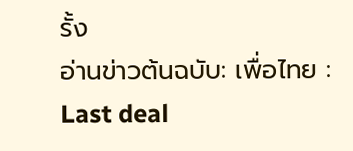รั้ง
อ่านข่าวต้นฉบับ: เพื่อไทย : Last deal